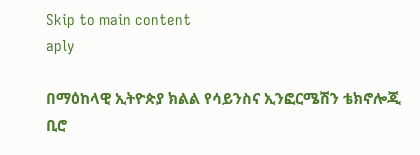Skip to main content
aply

በማዕከላዊ ኢትዮጵያ ክልል የሳይንስና ኢንፎርሜሽን ቴክኖሎጂ ቢሮ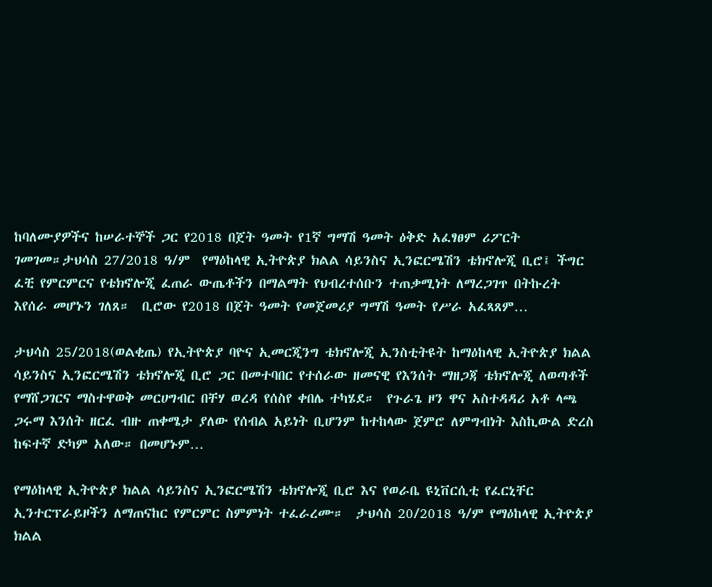ከባለሙያዎችና ከሠራተኞች ጋር የ2018 በጀት ዓመት የ1ኛ ግማሽ ዓመት ዕቅድ አፈፃፀም ሪፖርት ገመገመ።ታህሳስ 27/2018 ዓ/ም  የማዕከላዊ ኢትዮጵያ ክልል ሳይንስና ኢንፎርሜሽን ቴክኖሎጂ ቢሮ፤ ችግር ፈቺ የምርምርና የቴክኖሎጂ ፈጠራ ውጤቶችን በማልማት የህብረተሰቡን ተጠቃሚነት ለማረጋገጥ በትኩረት እየሰራ መሆኑን ገለጸ።  ቢሮው የ2018 በጀት ዓመት የመጀመሪያ ግማሽ ዓመት የሥራ አፈጻጸም…

ታህሳስ 25/2018(ወልቂጤ) የኢትዮጵያ ባዮና ኢመርጂንግ ቴክኖሎጂ ኢንስቲትዩት ከማዕከላዊ ኢትዮጵያ ክልል ሳይንስና ኢንፎርሜሽን ቴክኖሎጂ ቢሮ ጋር በመተባበር የተሰራው ዘመናዊ የእንሰት ማዘጋጃ ቴክኖሎጂ ለወጣቶች የማሸጋገርና ማስተዋወቅ መርሀግብር በቸሃ ወረዳ የሰስየ ቀበሌ ተካሄደ።  የጉራጌ ዞን ዋና አስተዳዳሪ አቶ ላጫ ጋሩማ እንሰት ዘርፈ ብዙ ጠቀሜታ ያለው የሰብል አይነት ቢሆንም ከተከላው ጀምሮ ለምግብነት እስኪውል ድረስ ከፍተኛ ድካም አለው። በመሆኑም…

የማዕከላዊ ኢትዮጵያ ክልል ሳይንስና ኢንፎርሜሽን ቴክኖሎጂ ቢሮ እና የወራቤ ዩኒቨርሲቲ የፈርኒቸር ኢንተርፕራይዞችን ለማጠናከር የምርምር ስምምነት ተፈራረሙ።  ታህሳስ 20/2018 ዓ/ም የማዕከላዊ ኢትዮጵያ ክልል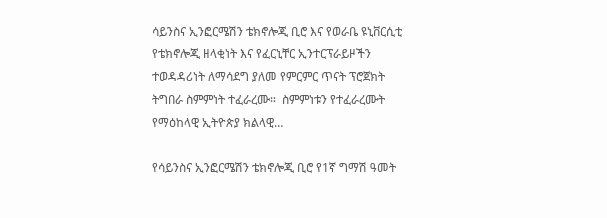ሳይንስና ኢንፎርሜሽን ቴክኖሎጂ ቢሮ እና የወራቤ ዩኒቨርሲቲ የቴክኖሎጂ ዘላቂነት እና የፈርኒቸር ኢንተርፕራይዞችን ተወዳዳሪነት ለማሳደግ ያለመ የምርምር ጥናት ፕሮጀክት ትግበራ ስምምነት ተፈራረሙ።  ስምምነቱን የተፈራረሙት የማዕከላዊ ኢትዮጵያ ክልላዊ…

የሳይንስና ኢንፎርሜሽን ቴክኖሎጂ ቢሮ የ1ኛ ግማሽ ዓመት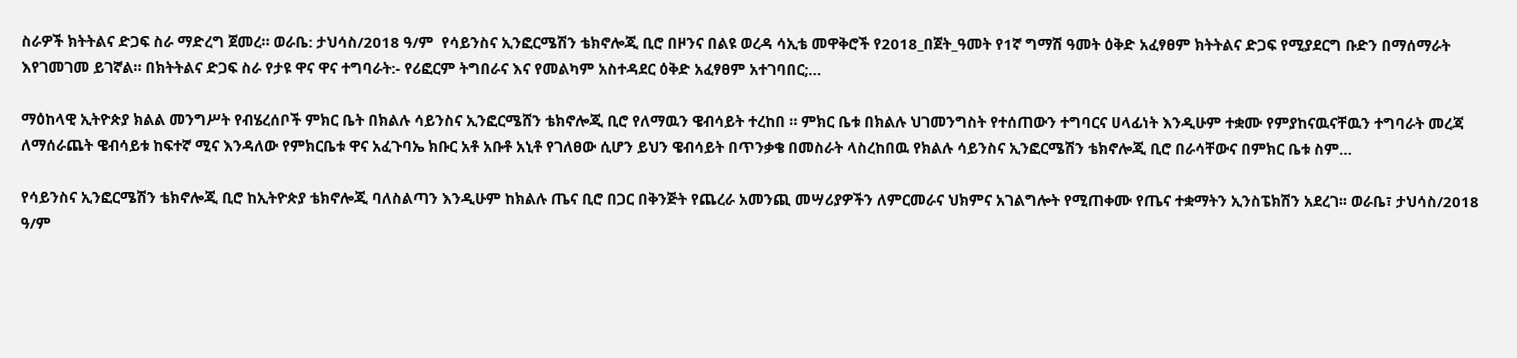ስራዎች ክትትልና ድጋፍ ስራ ማድረግ ጀመረ። ወራቤ: ታህሳስ/2018 ዓ/ም  የሳይንስና ኢንፎርሜሽን ቴክኖሎጂ ቢሮ በዞንና በልዩ ወረዳ ሳኢቴ መዋቅሮች የ2018_በጀት_ዓመት የ1ኛ ግማሽ ዓመት ዕቅድ አፈፃፀም ክትትልና ድጋፍ የሚያደርግ ቡድን በማሰማራት እየገመገመ ይገኛል። በክትትልና ድጋፍ ስራ የታዩ ዋና ዋና ተግባራት:- የሪፎርም ትግበራና እና የመልካም አስተዳደር ዕቅድ አፈፃፀም አተገባበር;…

ማዕከላዊ ኢትዮጵያ ክልል መንግሥት የብሄረሰቦች ምክር ቤት በክልሉ ሳይንስና ኢንፎርሜሸን ቴክኖሎጂ ቢሮ የለማዉን ዌብሳይት ተረከበ ። ምክር ቤቱ በክልሉ ህገመንግስት የተሰጠውን ተግባርና ሀላፊነት እንዲሁም ተቋሙ የምያከናዉናቸዉን ተግባራት መረጃ ለማሰራጨት ዌብሳይቱ ከፍተኛ ሚና እንዳለው የምክርቤቱ ዋና አፈጉባኤ ክቡር አቶ አቡቶ አኒቶ የገለፀው ሲሆን ይህን ዌብሳይት በጥንቃቄ በመስራት ላስረከበዉ የክልሉ ሳይንስና ኢንፎርሜሽን ቴክኖሎጂ ቢሮ በራሳቸውና በምክር ቤቱ ስም…

የሳይንስና ኢንፎርሜሽን ቴክኖሎጂ ቢሮ ከኢትዮጵያ ቴክኖሎጂ ባለስልጣን እንዲሁም ከክልሉ ጤና ቢሮ በጋር በቅንጅት የጨረራ አመንጪ መሣሪያዎችን ለምርመራና ህክምና አገልግሎት የሚጠቀሙ የጤና ተቋማትን ኢንስፔክሽን አደረገ፡፡ ወራቤ፣ ታህሳስ/2018 ዓ/ም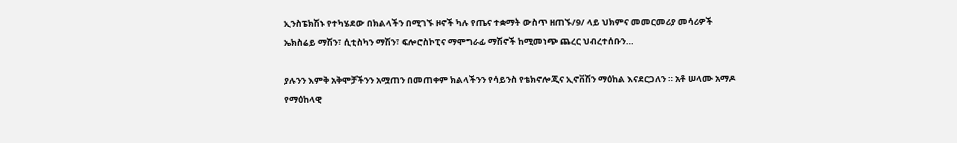ኢንስፔክሽኑ የተካሄደው በክልላችን በሚገኙ ዞኖች ካሉ የጤና ተቋማት ውስጥ ዘጠኙ/9/ ላይ ህክምና መመርመሪያ መሳሪዎች ኤክስሬይ ማሽን፣ ሲቲስካን ማሽን፣ ፍሎሮስኮፒና ማሞግራፊ ማሽኖች ከሚመነጭ ጨረር ህብረተሰቡን…

ያሉንን እምቅ አቅሞቻችንን አሟጠን በመጠቀም ክልላችንን የሳይንስ የቴክኖሎጂና ኢኖቨሽን ማዕከል እናደርጋለን ። አቶ ሠላሙ አማዶ የማዕከላዊ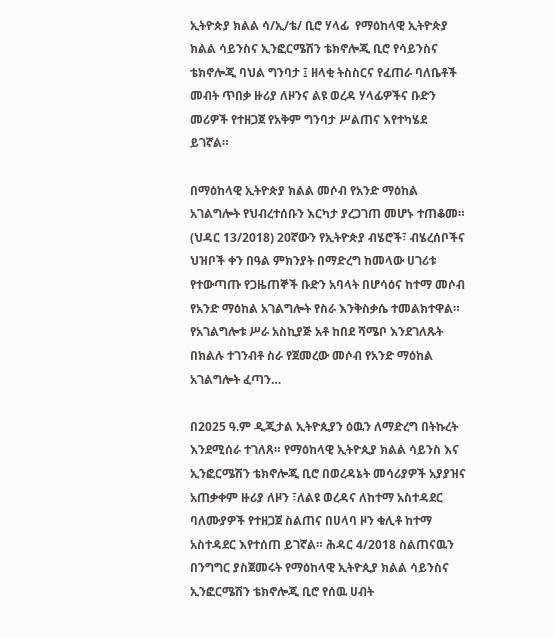ኢትዮጵያ ክልል ሳ/ኢ/ቴ/ ቢሮ ሃላፊ  የማዕከላዊ ኢትዮጵያ ክልል ሳይንስና ኢንፎርሜሽን ቴክኖሎጂ ቢሮ የሳይንስና ቴክኖሎጂ ባህል ግንባታ ፤ ዘላቂ ትስስርና የፈጠራ ባለቤቶች መብት ጥበቃ ዙሪያ ለዞንና ልዩ ወረዳ ሃላፊዎችና ቡድን መሪዎች የተዘጋጀ የአቅም ግንባታ ሥልጠና እየተካሄደ ይገኛል።

በማዕከላዊ ኢትዮጵያ ክልል መሶብ የአንድ ማዕከል አገልግሎት የህብረተሰቡን እርካታ ያረጋገጠ መሆኑ ተጠቆመ። (ህዳር 13/2018) 20ኛውን የኢትዮጵያ ብሄሮች፣ ብሄረሰቦችና ህዝቦች ቀን በዓል ምክንያት በማድረግ ከመላው ሀገሪቱ የተውጣጡ የጋዜጠኞች ቡድን አባላት በሆሳዕና ከተማ መሶብ የአንድ ማዕከል አገልግሎት የስራ እንቅስቃሴ ተመልክተዋል። የአገልግሎቱ ሥራ አስኪያጅ አቶ ከበደ ሻሜቦ እንደገለጹት በክልሉ ተገንብቶ ስራ የጀመረው መሶብ የአንድ ማዕከል አገልግሎት ፈጣን…

በ2025 ዓ.ም ዲጂታል ኢትዮጲያን ዕዉን ለማድረግ በትኩረት እንደሚሰራ ተገለጸ። የማዕከላዊ ኢትዮጲያ ክልል ሳይንስ እና ኢንፎርሜሽን ቴክኖሎጂ ቢሮ በወረዳኔት መሳሪያዎች አያያዝና አጠቃቀም ዙሪያ ለዞን ፣ለልዩ ወረዳና ለከተማ አስተዳደር ባለሙያዎች የተዘጋጀ ስልጠና በሀላባ ዞን ቁሊቶ ከተማ አስተዳደር እየተሰጠ ይገኛል። ሕዳር 4/2018 ስልጠናዉን በንግግር ያስጀመሩት የማዕከላዊ ኢትዮጲያ ክልል ሳይንስና ኢንፎርሜሽን ቴክኖሎጂ ቢሮ የሰዉ ሀብት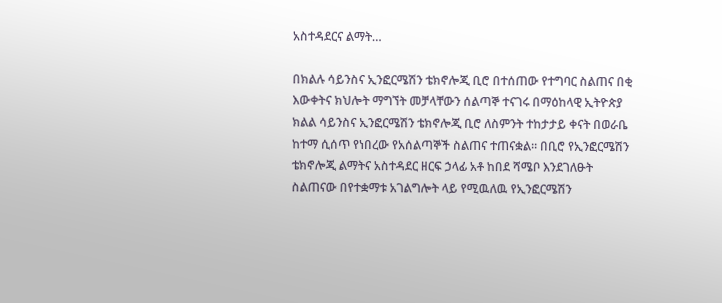አስተዳደርና ልማት…

በክልሉ ሳይንስና ኢንፎርሜሽን ቴክኖሎጂ ቢሮ በተሰጠው የተግባር ስልጠና በቂ እውቀትና ክህሎት ማግኘት መቻላቸውን ሰልጣኞ ተናገሩ በማዕከላዊ ኢትዮጵያ ክልል ሳይንስና ኢንፎርሜሽን ቴክኖሎጂ ቢሮ ለስምንት ተከታታይ ቀናት በወራቤ ከተማ ሲሰጥ የነበረው የአሰልጣኞች ስልጠና ተጠናቋል። በቢሮ የኢንፎርሜሽን ቴክኖሎጂ ልማትና አስተዳደር ዘርፍ ኃላፊ አቶ ከበደ ሻሜቦ እንደገለፁት ስልጠናው በየተቋማቱ አገልግሎት ላይ የሚዉለዉ የኢንፎርሜሽን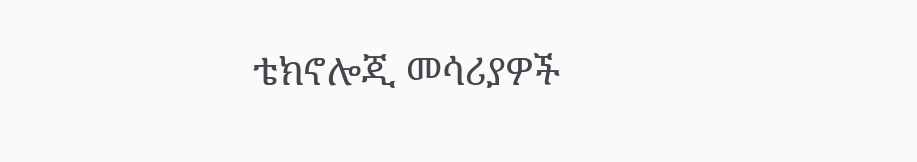ቴክኖሎጂ መሳሪያዎች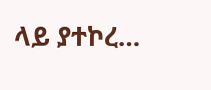ላይ ያተኮረ…